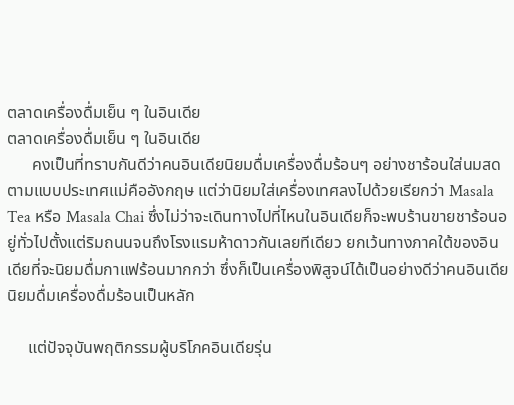ตลาดเครื่องดื่มเย็น ๆ ในอินเดีย
ตลาดเครื่องดื่มเย็น ๆ ในอินเดีย
      คงเป็นที่ทราบกันดีว่าคนอินเดียนิยมดื่มเครื่องดื่มร้อนๆ อย่างชาร้อนใส่นมสดตามแบบประเทศแม่คืออังกฤษ แต่ว่านิยมใส่เครื่องเทศลงไปด้วยเรียกว่า Masala Tea หรือ Masala Chai ซึ่งไม่ว่าจะเดินทางไปที่ไหนในอินเดียก็จะพบร้านขายชาร้อนอยู่ทั่วไปตั้งแต่ริมถนนจนถึงโรงแรมห้าดาวกันเลยทีเดียว ยกเว้นทางภาคใต้ของอินเดียที่จะนิยมดื่มกาแฟร้อนมากกว่า ซึ่งก็เป็นเครื่องพิสูจน์ได้เป็นอย่างดีว่าคนอินเดียนิยมดื่มเครื่องดื่มร้อนเป็นหลัก

     แต่ปัจจุบันพฤติกรรมผู้บริโภคอินเดียรุ่น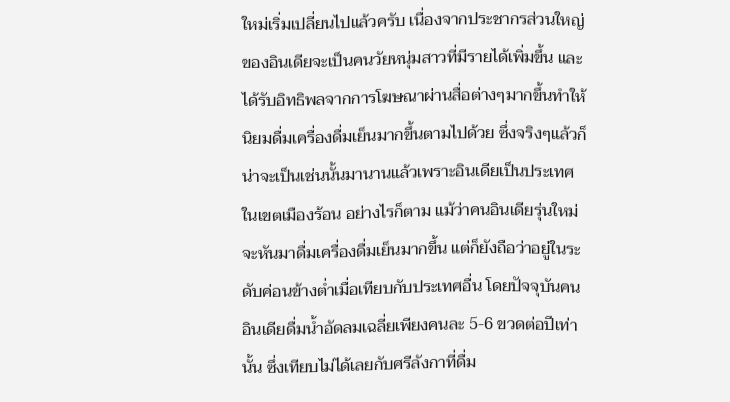ใหม่เริ่มเปลี่ยนไปแล้วครับ เนื่องจากประชากรส่วนใหญ่ของอินเดียจะเป็นคนวัยหนุ่มสาวที่มีรายได้เพิ่มขึ้น และได้รับอิทธิพลจากการโฆษณาผ่านสื่อต่างๆมากขึ้นทำให้นิยมดื่มเครื่องดื่มเย็นมากขึ้นตามไปด้วย ซึ่งจริงๆแล้วก็น่าจะเป็นเช่นนั้นมานานแล้วเพราะอินเดียเป็นประเทศในเขตเมืองร้อน อย่างไรก็ตาม แม้ว่าคนอินเดียรุ่นใหม่จะหันมาดื่มเครื่องดื่มเย็นมากขึ้น แต่ก็ยังถือว่าอยู่ในระดับค่อนข้างต่ำเมื่อเทียบกับประเทศอื่น โดยปัจจุบันคนอินเดียดื่มน้ำอัดลมเฉลี่ยเพียงคนละ 5-6 ขวดต่อปีเท่านั้น ซึ่งเทียบไม่ได้เลยกับศรีลังกาที่ดื่ม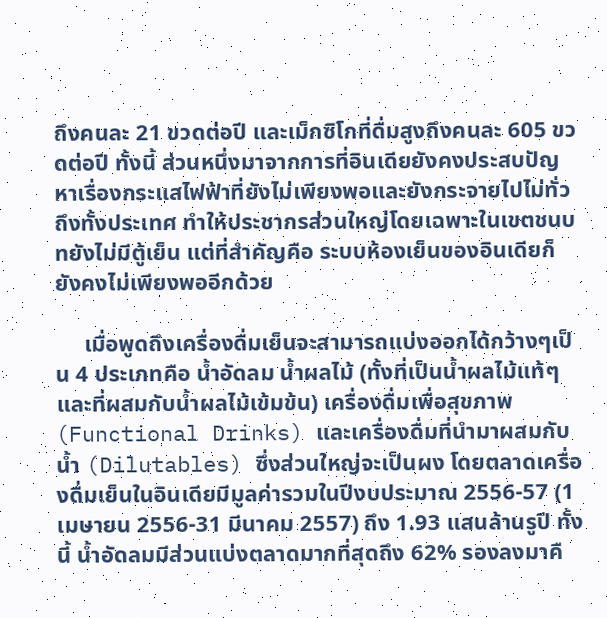ถึงคนละ 21 ขวดต่อปี และเม็กซิโกที่ดื่มสูงถึงคนละ 605 ขวดต่อปี ทั้งนี้ ส่วนหนึ่งมาจากการที่อินเดียยังคงประสบปัญหาเรื่องกระแสไฟฟ้าที่ยังไม่เพียงพอและยังกระจายไปไม่ทั่วถึงทั้งประเทศ ทำให้ประชากรส่วนใหญ่โดยเฉพาะในเขตชนบทยังไม่มีตู้เย็น แต่ที่สำคัญคือ ระบบห้องเย็นของอินเดียก็ยังคงไม่เพียงพออีกด้วย

     เมื่อพูดถึงเครื่องดื่มเย็นจะสามารถแบ่งออกได้กว้างๆเป็น 4 ประเภทคือ น้ำอัดลม น้ำผลไม้ (ทั้งที่เป็นน้ำผลไม้แท้ๆและที่ผสมกับน้ำผลไม้เข้มข้น) เครื่องดื่มเพื่อสุขภาพ (Functional Drinks) และเครื่องดื่มที่นำมาผสมกับน้ำ (Dilutables) ซึ่งส่วนใหญ่จะเป็นผง โดยตลาดเครื่องดื่มเย็นในอินเดียมีมูลค่ารวมในปีงบประมาณ 2556-57 (1 เมษายน 2556-31 มีนาคม 2557) ถึง 1.93 แสนล้านรูปี ทั้งนี้ น้ำอัดลมมีส่วนแบ่งตลาดมากที่สุดถึง 62% รองลงมาคื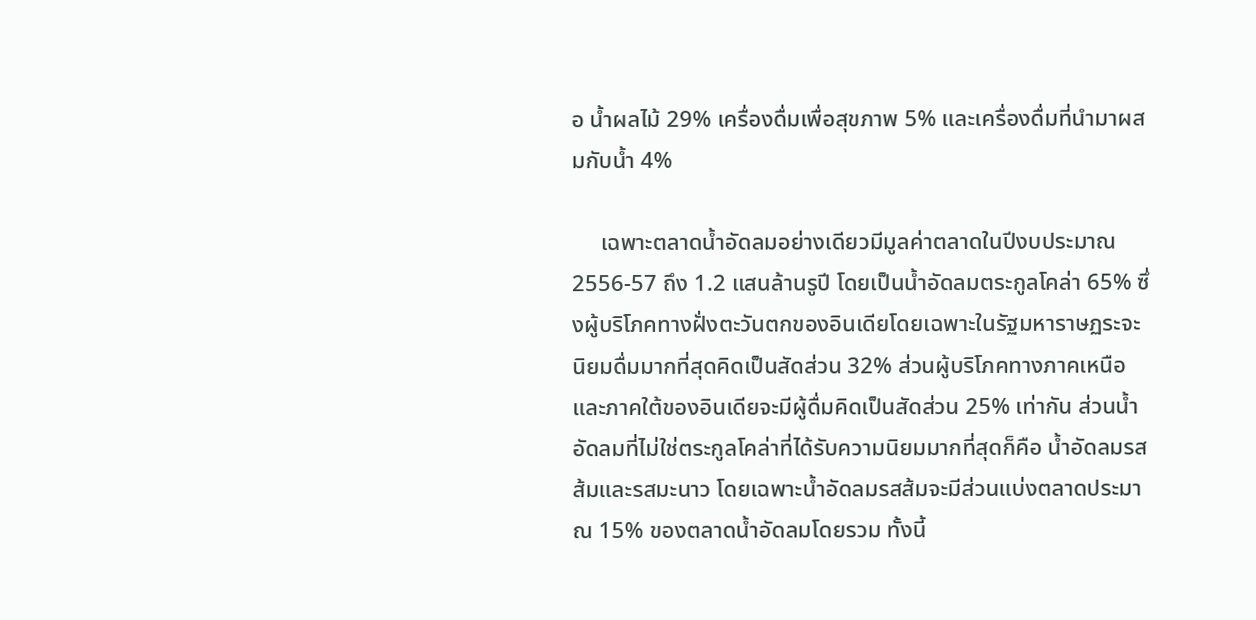อ น้ำผลไม้ 29% เครื่องดื่มเพื่อสุขภาพ 5% และเครื่องดื่มที่นำมาผสมกับน้ำ 4%

     เฉพาะตลาดน้ำอัดลมอย่างเดียวมีมูลค่าตลาดในปีงบประมาณ 2556-57 ถึง 1.2 แสนล้านรูปี โดยเป็นน้ำอัดลมตระกูลโคล่า 65% ซึ่งผู้บริโภคทางฝั่งตะวันตกของอินเดียโดยเฉพาะในรัฐมหาราษฏระจะนิยมดื่มมากที่สุดคิดเป็นสัดส่วน 32% ส่วนผู้บริโภคทางภาคเหนือและภาคใต้ของอินเดียจะมีผู้ดื่มคิดเป็นสัดส่วน 25% เท่ากัน ส่วนน้ำอัดลมที่ไม่ใช่ตระกูลโคล่าที่ได้รับความนิยมมากที่สุดก็คือ น้ำอัดลมรสส้มและรสมะนาว โดยเฉพาะน้ำอัดลมรสส้มจะมีส่วนแบ่งตลาดประมาณ 15% ของตลาดน้ำอัดลมโดยรวม ทั้งนี้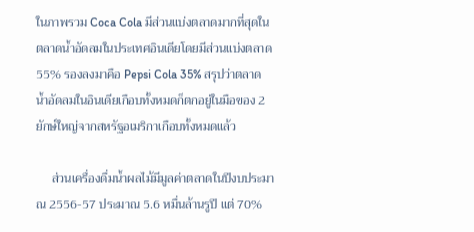ในภาพรวม Coca Cola มีส่วนแบ่งตลาดมากที่สุดในตลาดน้ำอัดลมในประเทศอินเดียโดยมีส่วนแบ่งตลาด 55% รองลงมาคือ Pepsi Cola 35% สรุปว่าตลาดน้ำอัดลมในอินเดียเกือบทั้งหมดก็ตกอยู่ในมือของ 2 ยักษ์ใหญ่จากสหรัฐอเมริกาเกือบทั้งหมดแล้ว

     ส่วนเครื่องดื่มน้ำผลไม้มีมูลค่าตลาดในปีงบประมาณ 2556-57 ประมาณ 5.6 หมื่นล้านรูปี แต่ 70%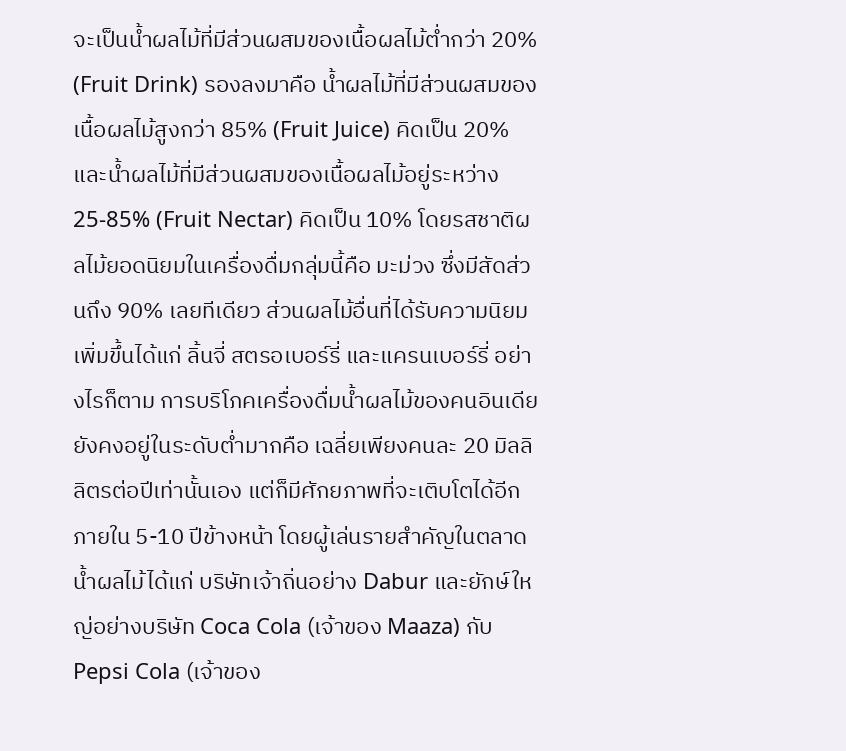จะเป็นน้ำผลไม้ที่มีส่วนผสมของเนื้อผลไม้ต่ำกว่า 20% (Fruit Drink) รองลงมาคือ น้ำผลไม้ที่มีส่วนผสมของเนื้อผลไม้สูงกว่า 85% (Fruit Juice) คิดเป็น 20% และน้ำผลไม้ที่มีส่วนผสมของเนื้อผลไม้อยู่ระหว่าง 25-85% (Fruit Nectar) คิดเป็น 10% โดยรสชาติผลไม้ยอดนิยมในเครื่องดื่มกลุ่มนี้คือ มะม่วง ซึ่งมีสัดส่วนถึง 90% เลยทีเดียว ส่วนผลไม้อื่นที่ได้รับความนิยมเพิ่มขึ้นได้แก่ ลิ้นจี่ สตรอเบอร์รี่ และแครนเบอร์รี่ อย่างไรก็ตาม การบริโภคเครื่องดื่มน้ำผลไม้ของคนอินเดียยังคงอยู่ในระดับต่ำมากคือ เฉลี่ยเพียงคนละ 20 มิลลิลิตรต่อปีเท่านั้นเอง แต่ก็มีศักยภาพที่จะเติบโตได้อีกภายใน 5-10 ปีข้างหน้า โดยผู้เล่นรายสำคัญในตลาดน้ำผลไม้ได้แก่ บริษัทเจ้าถิ่นอย่าง Dabur และยักษ์ใหญ่อย่างบริษัท Coca Cola (เจ้าของ Maaza) กับ Pepsi Cola (เจ้าของ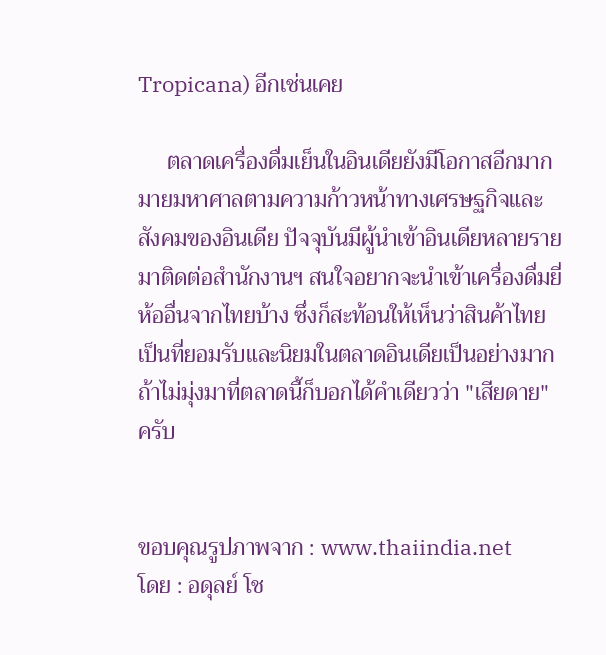Tropicana) อีกเช่นเคย

     ตลาดเครื่องดื่มเย็นในอินเดียยังมีโอกาสอีกมากมายมหาศาลตามความก้าวหน้าทางเศรษฐกิจและสังคมของอินเดีย ปัจจุบันมีผู้นำเข้าอินเดียหลายรายมาติดต่อสำนักงานฯ สนใจอยากจะนำเข้าเครื่องดื่มยี่ห้ออื่นจากไทยบ้าง ซึ่งก็สะท้อนให้เห็นว่าสินค้าไทยเป็นที่ยอมรับและนิยมในตลาดอินเดียเป็นอย่างมาก ถ้าไม่มุ่งมาที่ตลาดนี้ก็บอกได้คำเดียวว่า "เสียดาย" ครับ


ขอบคุณรูปภาพจาก : www.thaiindia.net
โดย : อดุลย์ โช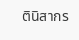ตินิสากร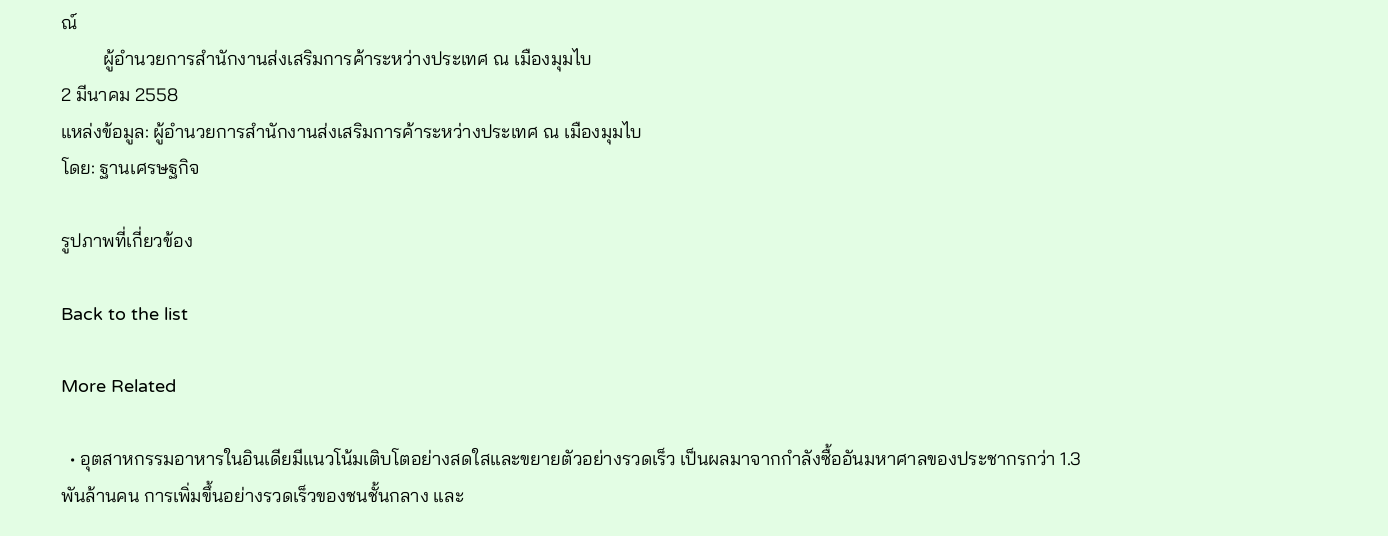ณ์
         ผู้อำนวยการสำนักงานส่งเสริมการค้าระหว่างประเทศ ณ เมืองมุมไบ
2 มีนาคม 2558
แหล่งข้อมูล: ผู้อำนวยการสำนักงานส่งเสริมการค้าระหว่างประเทศ ณ เมืองมุมไบ
โดย: ฐานเศรษฐกิจ

รูปภาพที่เกี่ยวข้อง

Back to the list

More Related

  • อุตสาหกรรมอาหารในอินเดียมีแนวโน้มเติบโตอย่างสดใสและขยายตัวอย่างรวดเร็ว เป็นผลมาจากกำลังซื้ออันมหาศาลของประชากรกว่า 1.3 พันล้านคน การเพิ่มขึ้นอย่างรวดเร็วของชนชั้นกลาง และ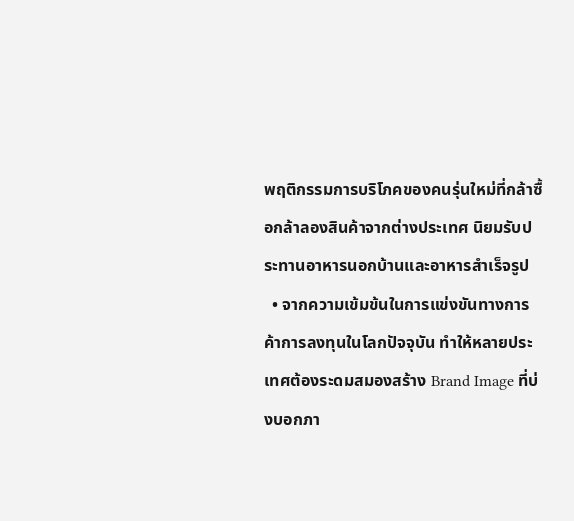พฤติกรรมการบริโภคของคนรุ่นใหม่ที่กล้าซื้อกล้าลองสินค้าจากต่างประเทศ นิยมรับประทานอาหารนอกบ้านและอาหารสำเร็จรูป
  • จากความเข้มข้นในการแข่งขันทางการค้าการลงทุนในโลกปัจจุบัน ทำให้หลายประเทศต้องระดมสมองสร้าง Brand Image ที่บ่งบอกภา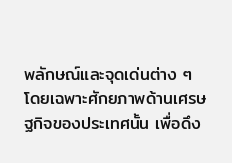พลักษณ์และจุดเด่นต่าง ๆ โดยเฉพาะศักยภาพด้านเศรษฐกิจของประเทศนั้น เพื่อดึง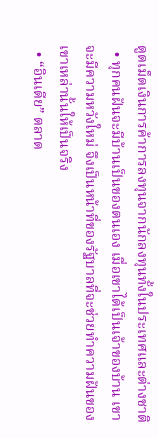ดูดเม็ดเงินการค้าการลงทุนจากนักลงทุนทั้งในประเทศและต่างชาติ
  • ทุกคนฝันจะมีบ้านเป็นของตนเอง เมื่อเขาได้เป็นเจ้าของบ้าน เขาจะมีความหวังใหม่ จึงเป็นหน้าที่ของรัฐบาลที่จะช่วยทำความฝันของเขาเหล่านั้นให้เป็นจริง
  • “อินเดีย” ตลาด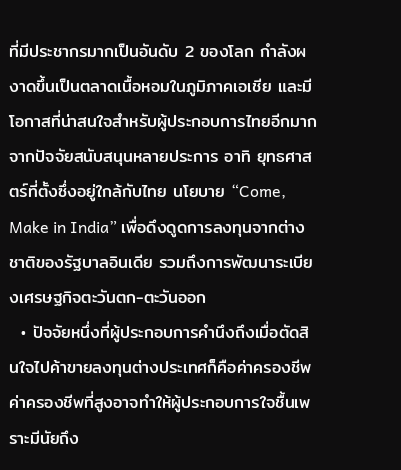ที่มีประชากรมากเป็นอันดับ 2 ของโลก กำลังผงาดขึ้นเป็นตลาดเนื้อหอมในภูมิภาคเอเชีย และมีโอกาสที่น่าสนใจสำหรับผู้ประกอบการไทยอีกมากจากปัจจัยสนับสนุนหลายประการ อาทิ ยุทธศาสตร์ที่ตั้งซึ่งอยู่ใกล้กับไทย นโยบาย “Come, Make in India” เพื่อดึงดูดการลงทุนจากต่างชาติของรัฐบาลอินเดีย รวมถึงการพัฒนาระเบียงเศรษฐกิจตะวันตก-ตะวันออก
  • ปัจจัยหนึ่งที่ผู้ประกอบการคำนึงถึงเมื่อตัดสินใจไปค้าขายลงทุนต่างประเทศก็คือค่าครองชีพ ค่าครองชีพที่สูงอาจทำให้ผู้ประกอบการใจชื้นเพราะมีนัยถึง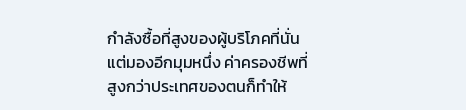กำลังซื้อที่สูงของผู้บริโภคที่นั่น แต่มองอีกมุมหนึ่ง ค่าครองชีพที่สูงกว่าประเทศของตนก็ทำให้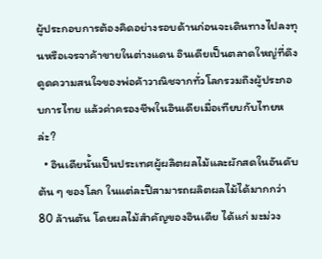ผู้ประกอบการต้องคิดอย่างรอบด้านก่อนจะเดินทางไปลงทุนหรือเจรจาค้าขายในต่างแดน อินเดียเป็นตลาดใหญ่ที่ดึงดูดความสนใจของพ่อค้าวาณิชจากทั่วโลกรวมถึงผู้ประกอบการไทย แล้วค่าครองชีพในอินเดียเมื่อเทียบกับไทยหล่ะ?
  • อินเดียนั้นเป็นประเทศผู้ผลิตผลไม้และผักสดในอันดับต้น ๆ ของโลก ในแต่ละปีสามารถผลิตผลไม้ได้มากกว่า 80 ล้านตัน โดยผลไม้สำคัญของอินเดีย ได้แก่ มะม่วง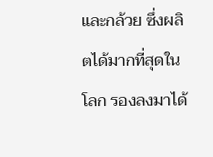และกล้วย ซึ่งผลิตได้มากที่สุดในโลก รองลงมาได้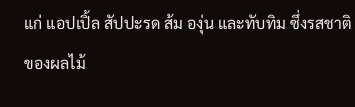แก่ แอปเปิ้ล สัปปะรด ส้ม องุ่น และทับทิม ซึ่งรสชาติของผลไม้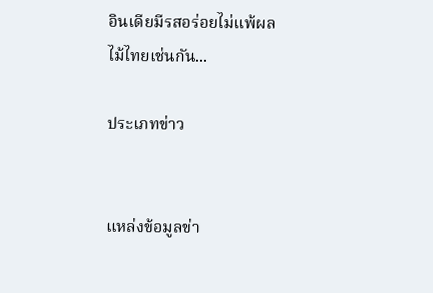อินเดียมีรสอร่อยไม่แพ้ผลไม้ไทยเช่นกัน...

ประเภทข่าว


แหล่งข้อมูลข่า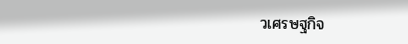วเศรษฐกิจ